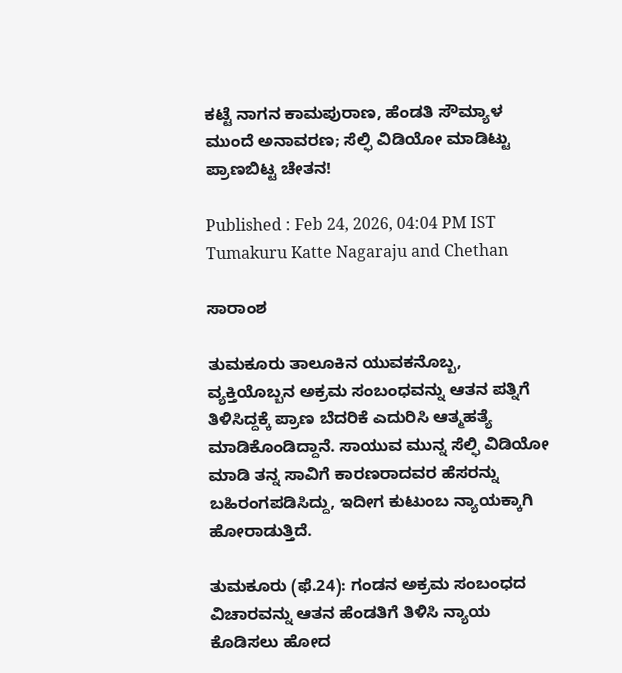ಕಟ್ಟೆ ನಾಗನ ಕಾಮಪುರಾಣ, ಹೆಂಡತಿ ಸೌಮ್ಯಾಳ ಮುಂದೆ ಅನಾವರಣ; ಸೆಲ್ಫಿ ವಿಡಿಯೋ ಮಾಡಿಟ್ಟು ಪ್ರಾಣಬಿಟ್ಟ ಚೇತನ!

Published : Feb 24, 2026, 04:04 PM IST
Tumakuru Katte Nagaraju and Chethan

ಸಾರಾಂಶ

ತುಮಕೂರು ತಾಲೂಕಿನ ಯುವಕನೊಬ್ಬ, ವ್ಯಕ್ತಿಯೊಬ್ಬನ ಅಕ್ರಮ ಸಂಬಂಧವನ್ನು ಆತನ ಪತ್ನಿಗೆ ತಿಳಿಸಿದ್ದಕ್ಕೆ ಪ್ರಾಣ ಬೆದರಿಕೆ ಎದುರಿಸಿ ಆತ್ಮಹತ್ಯೆ ಮಾಡಿಕೊಂಡಿದ್ದಾನೆ. ಸಾಯುವ ಮುನ್ನ ಸೆಲ್ಫಿ ವಿಡಿಯೋ ಮಾಡಿ ತನ್ನ ಸಾವಿಗೆ ಕಾರಣರಾದವರ ಹೆಸರನ್ನು ಬಹಿರಂಗಪಡಿಸಿದ್ದು, ಇದೀಗ ಕುಟುಂಬ ನ್ಯಾಯಕ್ಕಾಗಿ ಹೋರಾಡುತ್ತಿದೆ.

ತುಮಕೂರು (ಫೆ.24): ಗಂಡನ ಅಕ್ರಮ ಸಂಬಂಧದ ವಿಚಾರವನ್ನು ಆತನ ಹೆಂಡತಿಗೆ ತಿಳಿಸಿ ನ್ಯಾಯ ಕೊಡಿಸಲು ಹೋದ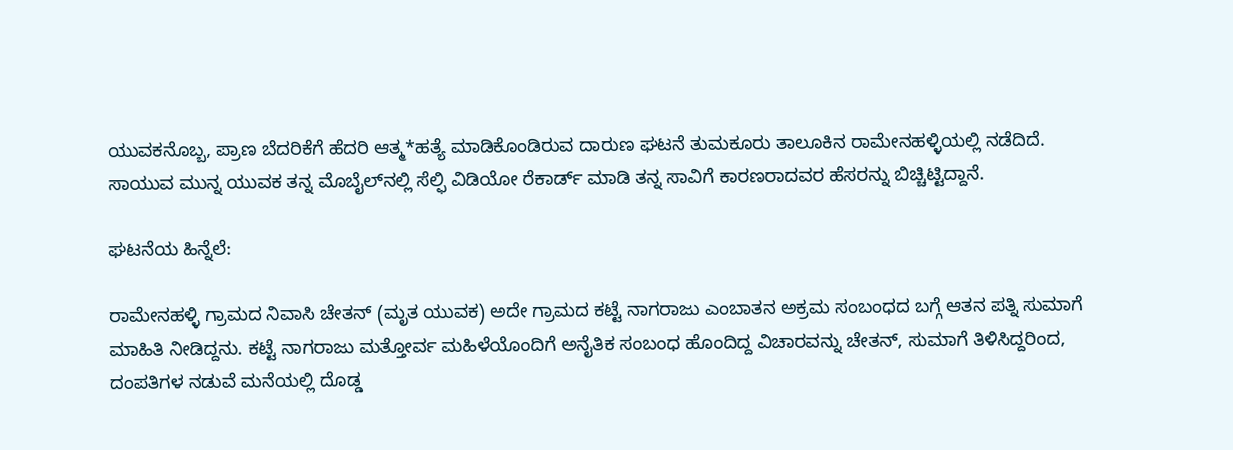ಯುವಕನೊಬ್ಬ, ಪ್ರಾಣ ಬೆದರಿಕೆಗೆ ಹೆದರಿ ಆತ್ಮ*ಹತ್ಯೆ ಮಾಡಿಕೊಂಡಿರುವ ದಾರುಣ ಘಟನೆ ತುಮಕೂರು ತಾಲೂಕಿನ ರಾಮೇನಹಳ್ಳಿಯಲ್ಲಿ ನಡೆದಿದೆ. ಸಾಯುವ ಮುನ್ನ ಯುವಕ ತನ್ನ ಮೊಬೈಲ್‌ನಲ್ಲಿ ಸೆಲ್ಫಿ ವಿಡಿಯೋ ರೆಕಾರ್ಡ್ ಮಾಡಿ ತನ್ನ ಸಾವಿಗೆ ಕಾರಣರಾದವರ ಹೆಸರನ್ನು ಬಿಚ್ಚಿಟ್ಟಿದ್ದಾನೆ.

ಘಟನೆಯ ಹಿನ್ನೆಲೆ:

ರಾಮೇನಹಳ್ಳಿ ಗ್ರಾಮದ ನಿವಾಸಿ ಚೇತನ್ (ಮೃತ ಯುವಕ) ಅದೇ ಗ್ರಾಮದ ಕಟ್ಟೆ ನಾಗರಾಜು ಎಂಬಾತನ ಅಕ್ರಮ ಸಂಬಂಧದ ಬಗ್ಗೆ ಆತನ ಪತ್ನಿ ಸುಮಾಗೆ ಮಾಹಿತಿ ನೀಡಿದ್ದನು. ಕಟ್ಟೆ ನಾಗರಾಜು ಮತ್ತೋರ್ವ ಮಹಿಳೆಯೊಂದಿಗೆ ಅನೈತಿಕ ಸಂಬಂಧ ಹೊಂದಿದ್ದ ವಿಚಾರವನ್ನು ಚೇತನ್, ಸುಮಾಗೆ ತಿಳಿಸಿದ್ದರಿಂದ, ದಂಪತಿಗಳ ನಡುವೆ ಮನೆಯಲ್ಲಿ ದೊಡ್ಡ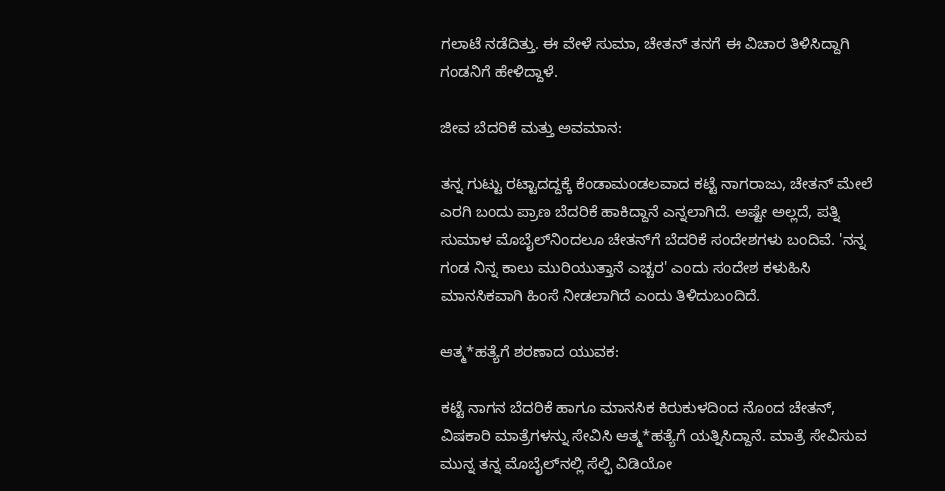ಗಲಾಟೆ ನಡೆದಿತ್ತು. ಈ ವೇಳೆ ಸುಮಾ, ಚೇತನ್ ತನಗೆ ಈ ವಿಚಾರ ತಿಳಿಸಿದ್ದಾಗಿ ಗಂಡನಿಗೆ ಹೇಳಿದ್ದಾಳೆ.

ಜೀವ ಬೆದರಿಕೆ ಮತ್ತು ಅವಮಾನ:

ತನ್ನ ಗುಟ್ಟು ರಟ್ಟಾದದ್ದಕ್ಕೆ ಕೆಂಡಾಮಂಡಲವಾದ ಕಟ್ಟೆ ನಾಗರಾಜು, ಚೇತನ್ ಮೇಲೆ ಎರಗಿ ಬಂದು ಪ್ರಾಣ ಬೆದರಿಕೆ ಹಾಕಿದ್ದಾನೆ ಎನ್ನಲಾಗಿದೆ. ಅಷ್ಟೇ ಅಲ್ಲದೆ, ಪತ್ನಿ ಸುಮಾಳ ಮೊಬೈಲ್‌ನಿಂದಲೂ ಚೇತನ್‌ಗೆ ಬೆದರಿಕೆ ಸಂದೇಶಗಳು ಬಂದಿವೆ. 'ನನ್ನ ಗಂಡ ನಿನ್ನ ಕಾಲು ಮುರಿಯುತ್ತಾನೆ ಎಚ್ಚರ' ಎಂದು ಸಂದೇಶ ಕಳುಹಿಸಿ ಮಾನಸಿಕವಾಗಿ ಹಿಂಸೆ ನೀಡಲಾಗಿದೆ ಎಂದು ತಿಳಿದುಬಂದಿದೆ.

ಆತ್ಮ*ಹತ್ಯೆಗೆ ಶರಣಾದ ಯುವಕ:

ಕಟ್ಟೆ ನಾಗನ ಬೆದರಿಕೆ ಹಾಗೂ ಮಾನಸಿಕ ಕಿರುಕುಳದಿಂದ ನೊಂದ ಚೇತನ್, ವಿಷಕಾರಿ ಮಾತ್ರೆಗಳನ್ನು ಸೇವಿಸಿ ಆತ್ಮ*ಹತ್ಯೆಗೆ ಯತ್ನಿಸಿದ್ದಾನೆ. ಮಾತ್ರೆ ಸೇವಿಸುವ ಮುನ್ನ ತನ್ನ ಮೊಬೈಲ್‌ನಲ್ಲಿ ಸೆಲ್ಫಿ ವಿಡಿಯೋ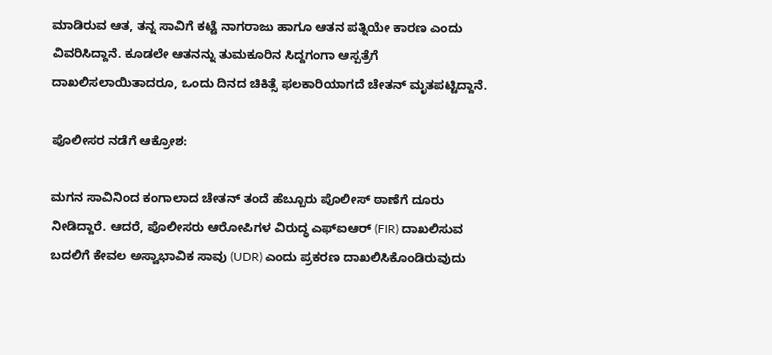ಮಾಡಿರುವ ಆತ, ತನ್ನ ಸಾವಿಗೆ ಕಟ್ಟೆ ನಾಗರಾಜು ಹಾಗೂ ಆತನ ಪತ್ನಿಯೇ ಕಾರಣ ಎಂದು ವಿವರಿಸಿದ್ದಾನೆ. ಕೂಡಲೇ ಆತನನ್ನು ತುಮಕೂರಿನ ಸಿದ್ದಗಂಗಾ ಆಸ್ಪತ್ರೆಗೆ ದಾಖಲಿಸಲಾಯಿತಾದರೂ, ಒಂದು ದಿನದ ಚಿಕಿತ್ಸೆ ಫಲಕಾರಿಯಾಗದೆ ಚೇತನ್ ಮೃತಪಟ್ಟಿದ್ದಾನೆ.

ಪೊಲೀಸರ ನಡೆಗೆ ಆಕ್ರೋಶ:

ಮಗನ ಸಾವಿನಿಂದ ಕಂಗಾಲಾದ ಚೇತನ್ ತಂದೆ ಹೆಬ್ಬೂರು ಪೊಲೀಸ್ ಠಾಣೆಗೆ ದೂರು ನೀಡಿದ್ದಾರೆ. ಆದರೆ, ಪೊಲೀಸರು ಆರೋಪಿಗಳ ವಿರುದ್ಧ ಎಫ್‌ಐಆರ್ (FIR) ದಾಖಲಿಸುವ ಬದಲಿಗೆ ಕೇವಲ ಅಸ್ವಾಭಾವಿಕ ಸಾವು (UDR) ಎಂದು ಪ್ರಕರಣ ದಾಖಲಿಸಿಕೊಂಡಿರುವುದು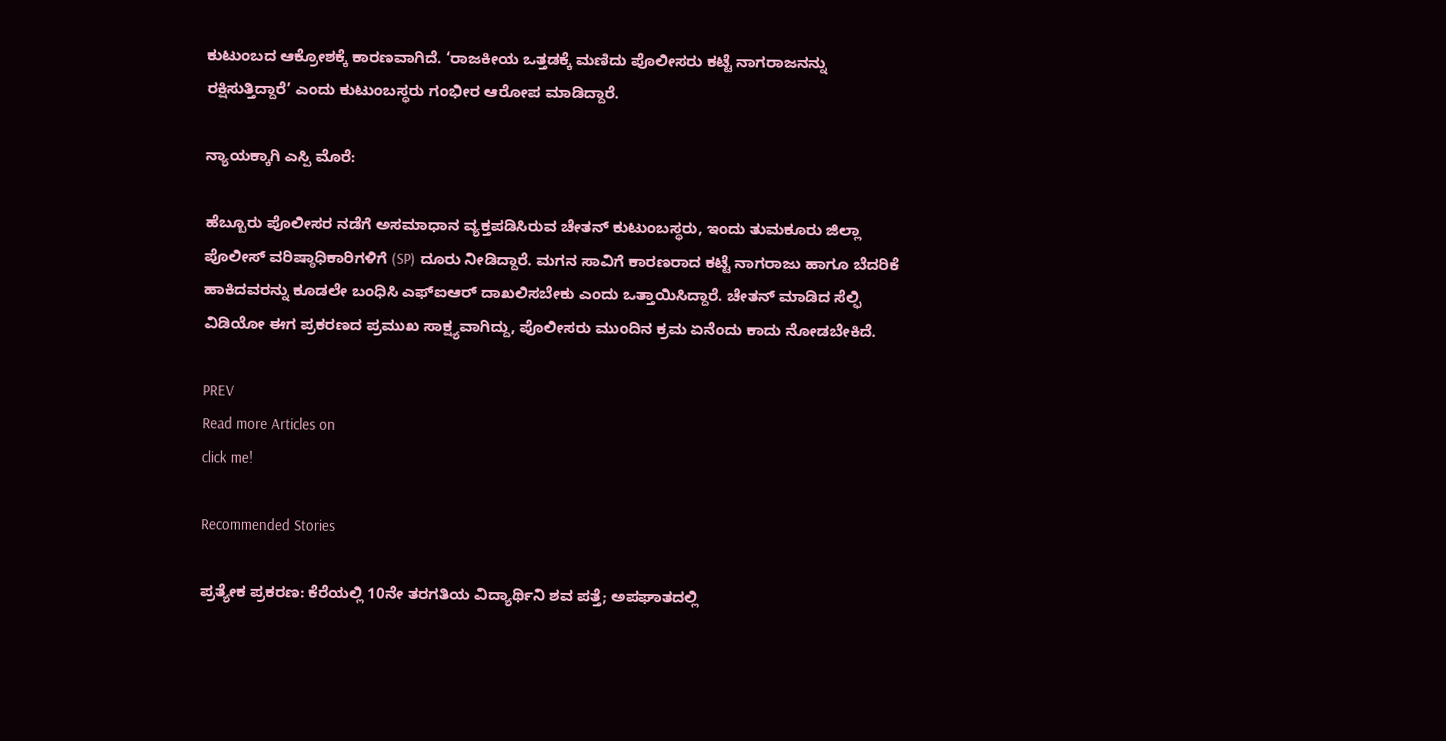ಕುಟುಂಬದ ಆಕ್ರೋಶಕ್ಕೆ ಕಾರಣವಾಗಿದೆ. ‘ರಾಜಕೀಯ ಒತ್ತಡಕ್ಕೆ ಮಣಿದು ಪೊಲೀಸರು ಕಟ್ಟೆ ನಾಗರಾಜನನ್ನು ರಕ್ಷಿಸುತ್ತಿದ್ದಾರೆ’ ಎಂದು ಕುಟುಂಬಸ್ಥರು ಗಂಭೀರ ಆರೋಪ ಮಾಡಿದ್ದಾರೆ.

ನ್ಯಾಯಕ್ಕಾಗಿ ಎಸ್ಪಿ ಮೊರೆ:

ಹೆಬ್ಬೂರು ಪೊಲೀಸರ ನಡೆಗೆ ಅಸಮಾಧಾನ ವ್ಯಕ್ತಪಡಿಸಿರುವ ಚೇತನ್ ಕುಟುಂಬಸ್ಥರು, ಇಂದು ತುಮಕೂರು ಜಿಲ್ಲಾ ಪೊಲೀಸ್ ವರಿಷ್ಠಾಧಿಕಾರಿಗಳಿಗೆ (SP) ದೂರು ನೀಡಿದ್ದಾರೆ. ಮಗನ ಸಾವಿಗೆ ಕಾರಣರಾದ ಕಟ್ಟೆ ನಾಗರಾಜು ಹಾಗೂ ಬೆದರಿಕೆ ಹಾಕಿದವರನ್ನು ಕೂಡಲೇ ಬಂಧಿಸಿ ಎಫ್‌ಐಆರ್ ದಾಖಲಿಸಬೇಕು ಎಂದು ಒತ್ತಾಯಿಸಿದ್ದಾರೆ. ಚೇತನ್ ಮಾಡಿದ ಸೆಲ್ಫಿ ವಿಡಿಯೋ ಈಗ ಪ್ರಕರಣದ ಪ್ರಮುಖ ಸಾಕ್ಷ್ಯವಾಗಿದ್ದು, ಪೊಲೀಸರು ಮುಂದಿನ ಕ್ರಮ ಏನೆಂದು ಕಾದು ನೋಡಬೇಕಿದೆ.

PREV
Read more Articles on
click me!

Recommended Stories

ಪ್ರತ್ಯೇಕ ಪ್ರಕರಣ: ಕೆರೆಯಲ್ಲಿ 10ನೇ ತರಗತಿಯ ವಿದ್ಯಾರ್ಥಿನಿ ಶವ ಪತ್ತೆ; ಅಪಘಾತದಲ್ಲಿ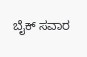ಬೈಕ್ ಸವಾರ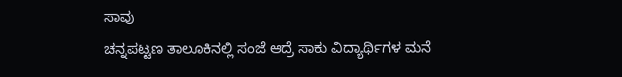ಸಾವು
ಚನ್ನಪಟ್ಟಣ ತಾಲೂಕಿನಲ್ಲಿ ಸಂಜೆ ಆದ್ರೆ ಸಾಕು ವಿದ್ಯಾರ್ಥಿಗಳ ಮನೆ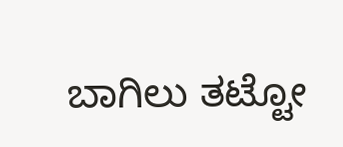ಬಾಗಿಲು ತಟ್ಟೋ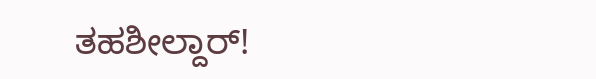ತಹಶೀಲ್ದಾರ್!